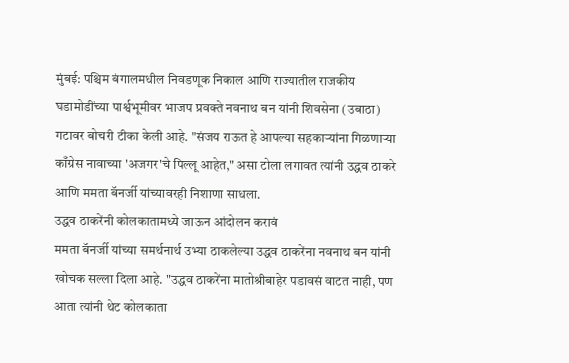मुंबई: पश्चिम बंगालमधील निवडणूक निकाल आणि राज्यातील राजकीय घडामोडींच्या पार्श्वभूमीवर भाजप प्रवक्ते नवनाथ बन यांनी शिवसेना (उबाठा) गटावर बोचरी टीका केली आहे. "संजय राऊत हे आपल्या सहकाऱ्यांना गिळणाऱ्या काँग्रेस नावाच्या 'अजगर'चे पिल्लू आहेत," असा टोला लगावत त्यांनी उद्धव ठाकरे आणि ममता बॅनर्जी यांच्यावरही निशाणा साधला.
उद्धव ठाकरेंनी कोलकातामध्ये जाऊन आंदोलन करावं
ममता बॅनर्जी यांच्या समर्थनार्थ उभ्या ठाकलेल्या उद्धव ठाकरेंना नवनाथ बन यांनी खोचक सल्ला दिला आहे. "उद्धव ठाकरेंना मातोश्रीबाहेर पडावसं वाटत नाही, पण आता त्यांनी थेट कोलकाता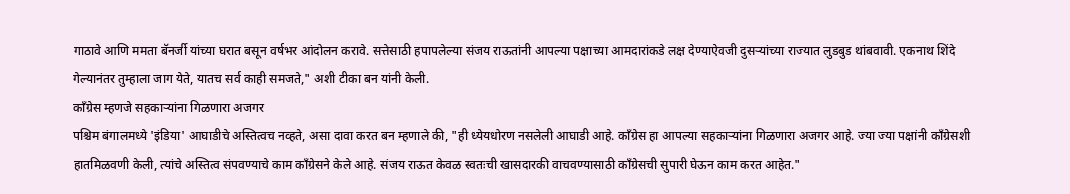गाठावे आणि ममता बॅनर्जी यांच्या घरात बसून वर्षभर आंदोलन करावे. सत्तेसाठी हपापलेल्या संजय राऊतांनी आपल्या पक्षाच्या आमदारांकडे लक्ष देण्याऐवजी दुसऱ्यांच्या राज्यात लुडबुड थांबवावी. एकनाथ शिंदे गेल्यानंतर तुम्हाला जाग येते, यातच सर्व काही समजते," अशी टीका बन यांनी केली.
काँग्रेस म्हणजे सहकाऱ्यांना गिळणारा अजगर
पश्चिम बंगालमध्ये 'इंडिया' आघाडीचे अस्तित्वच नव्हते, असा दावा करत बन म्हणाले की, "ही ध्येयधोरण नसलेली आघाडी आहे. काँग्रेस हा आपल्या सहकाऱ्यांना गिळणारा अजगर आहे. ज्या ज्या पक्षांनी काँग्रेसशी हातमिळवणी केली, त्यांचे अस्तित्व संपवण्याचे काम काँग्रेसने केले आहे. संजय राऊत केवळ स्वतःची खासदारकी वाचवण्यासाठी काँग्रेसची सुपारी घेऊन काम करत आहेत."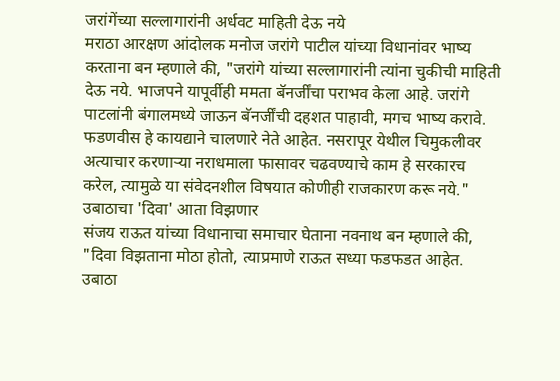जरांगेंच्या सल्लागारांनी अर्धवट माहिती देऊ नये
मराठा आरक्षण आंदोलक मनोज जरांगे पाटील यांच्या विधानांवर भाष्य करताना बन म्हणाले की, "जरांगे यांच्या सल्लागारांनी त्यांना चुकीची माहिती देऊ नये. भाजपने यापूर्वीही ममता बॅनर्जींचा पराभव केला आहे. जरांगे पाटलांनी बंगालमध्ये जाऊन बॅनर्जींची दहशत पाहावी, मगच भाष्य करावे. फडणवीस हे कायद्याने चालणारे नेते आहेत. नसरापूर येथील चिमुकलीवर अत्याचार करणाऱ्या नराधमाला फासावर चढवण्याचे काम हे सरकारच करेल, त्यामुळे या संवेदनशील विषयात कोणीही राजकारण करू नये."
उबाठाचा 'दिवा' आता विझणार
संजय राऊत यांच्या विधानाचा समाचार घेताना नवनाथ बन म्हणाले की, "दिवा विझताना मोठा होतो, त्याप्रमाणे राऊत सध्या फडफडत आहेत. उबाठा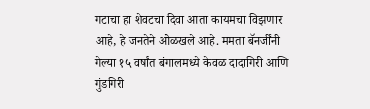गटाचा हा शेवटचा दिवा आता कायमचा विझणार आहे, हे जनतेने ओळखले आहे. ममता बॅनर्जींनी गेल्या १५ वर्षांत बंगालमध्ये केवळ दादागिरी आणि गुंडगिरी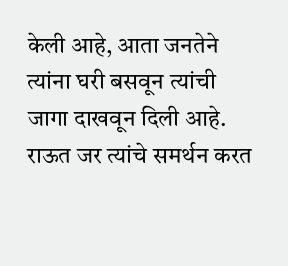केली आहे, आता जनतेने त्यांना घरी बसवून त्यांची जागा दाखवून दिली आहे. राऊत जर त्यांचे समर्थन करत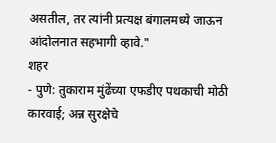असतील, तर त्यांनी प्रत्यक्ष बंगालमध्ये जाऊन आंदोलनात सहभागी व्हावे."
शहर
- पुणे: तुकाराम मुंढेंच्या एफडीए पथकाची मोठी कारवाई; अन्न सुरक्षेचे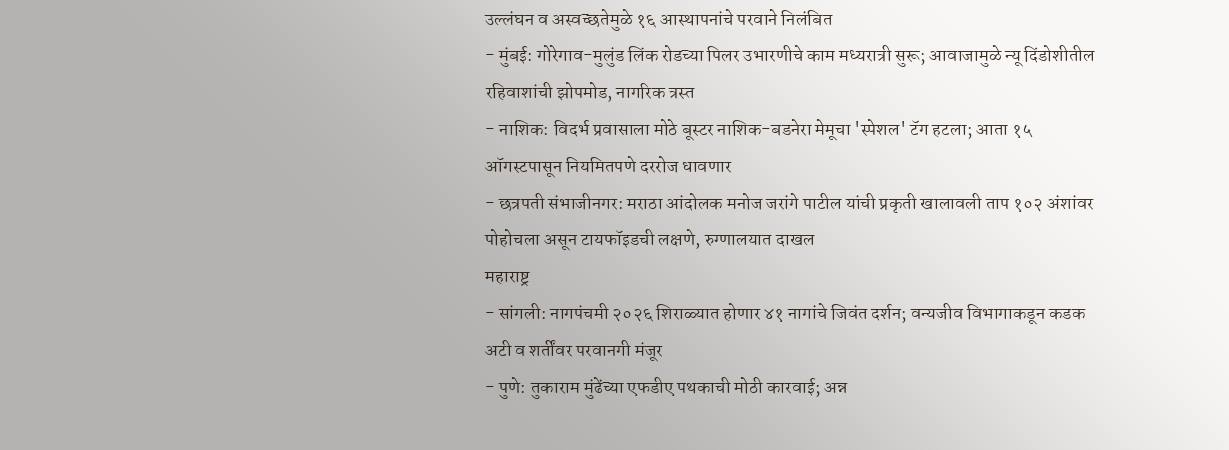उल्लंघन व अस्वच्छतेमुळे १६ आस्थापनांचे परवाने निलंबित
- मुंबई: गोरेगाव-मुलुंड लिंक रोडच्या पिलर उभारणीचे काम मध्यरात्री सुरू; आवाजामुळे न्यू दिंडोशीतील रहिवाशांची झोपमोड, नागरिक त्रस्त
- नाशिक: विदर्भ प्रवासाला मोठे बूस्टर नाशिक-बडनेरा मेमूचा 'स्पेशल' टॅग हटला; आता १५ ऑगस्टपासून नियमितपणे दररोज धावणार
- छत्रपती संभाजीनगर: मराठा आंदोलक मनोज जरांगे पाटील यांची प्रकृती खालावली ताप १०२ अंशांवर पोहोचला असून टायफॉइडची लक्षणे, रुग्णालयात दाखल
महाराष्ट्र
- सांगली: नागपंचमी २०२६ शिराळ्यात होणार ४१ नागांचे जिवंत दर्शन; वन्यजीव विभागाकडून कडक अटी व शर्तींवर परवानगी मंजूर
- पुणे: तुकाराम मुंढेंच्या एफडीए पथकाची मोठी कारवाई; अन्न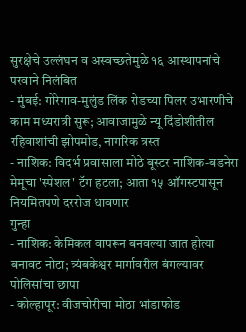सुरक्षेचे उल्लंघन व अस्वच्छतेमुळे १६ आस्थापनांचे परवाने निलंबित
- मुंबई: गोरेगाव-मुलुंड लिंक रोडच्या पिलर उभारणीचे काम मध्यरात्री सुरू; आवाजामुळे न्यू दिंडोशीतील रहिवाशांची झोपमोड, नागरिक त्रस्त
- नाशिक: विदर्भ प्रवासाला मोठे बूस्टर नाशिक-बडनेरा मेमूचा 'स्पेशल' टॅग हटला; आता १५ ऑगस्टपासून नियमितपणे दररोज धावणार
गुन्हा
- नाशिक: केमिकल वापरून बनवल्या जात होत्या बनावट नोटा; त्र्यंबकेश्वर मार्गावरील बंगल्यावर पोलिसांचा छापा
- कोल्हापूर: वीजचोरीचा मोठा भांडाफोड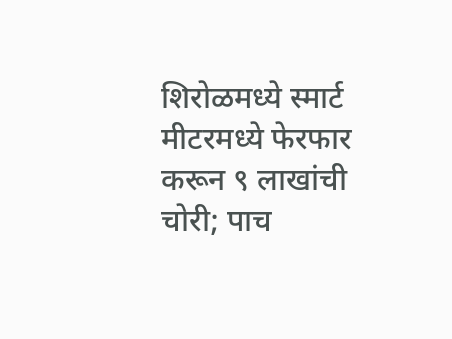शिरोळमध्ये स्मार्ट मीटरमध्ये फेरफार करून ९ लाखांची चोरी; पाच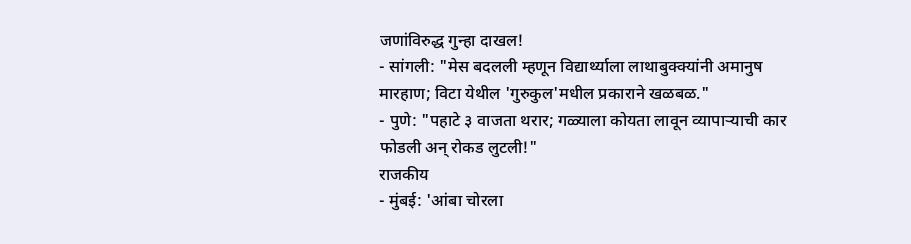जणांविरुद्ध गुन्हा दाखल!
- सांगली: "मेस बदलली म्हणून विद्यार्थ्याला लाथाबुक्क्यांनी अमानुष मारहाण; विटा येथील 'गुरुकुल'मधील प्रकाराने खळबळ."
- पुणे: "पहाटे ३ वाजता थरार; गळ्याला कोयता लावून व्यापाऱ्याची कार फोडली अन् रोकड लुटली!"
राजकीय
- मुंबई: 'आंबा चोरला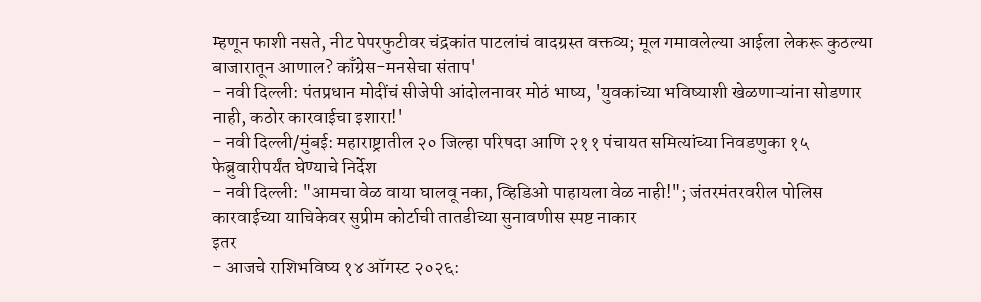म्हणून फाशी नसते, नीट पेपरफुटीवर चंद्रकांत पाटलांचं वादग्रस्त वक्तव्य; मूल गमावलेल्या आईला लेकरू कुठल्या बाजारातून आणाल? काँग्रेस-मनसेचा संताप'
- नवी दिल्ली: पंतप्रधान मोदींचं सीजेपी आंदोलनावर मोठं भाष्य, 'युवकांच्या भविष्याशी खेळणाऱ्यांना सोडणार नाही, कठोर कारवाईचा इशारा!'
- नवी दिल्ली/मुंबई: महाराष्ट्रातील २० जिल्हा परिषदा आणि २११ पंचायत समित्यांच्या निवडणुका १५ फेब्रुवारीपर्यंत घेण्याचे निर्देश
- नवी दिल्ली: "आमचा वेळ वाया घालवू नका, व्हिडिओ पाहायला वेळ नाही!"; जंतरमंतरवरील पोलिस कारवाईच्या याचिकेवर सुप्रीम कोर्टाची तातडीच्या सुनावणीस स्पष्ट नाकार
इतर
- आजचे राशिभविष्य १४ ऑगस्ट २०२६: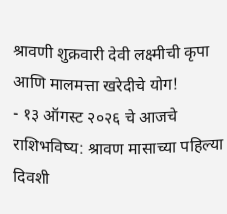श्रावणी शुक्रवारी देवी लक्ष्मीची कृपा आणि मालमत्ता खरेदीचे योग!
- १३ ऑगस्ट २०२६ चे आजचे राशिभविष्य: श्रावण मासाच्या पहिल्या दिवशी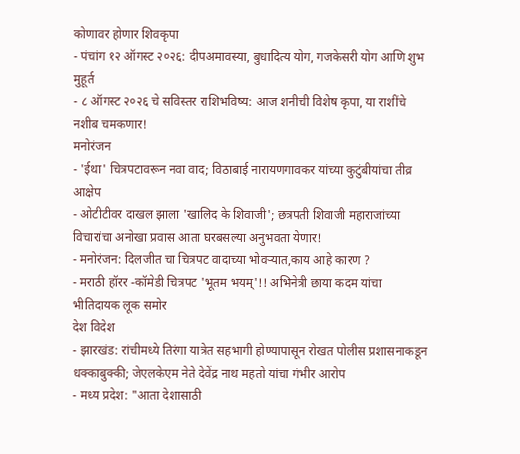कोणावर होणार शिवकृपा
- पंचांग १२ ऑगस्ट २०२६: दीपअमावस्या, बुधादित्य योग, गजकेसरी योग आणि शुभ मुहूर्त
- ८ ऑगस्ट २०२६ चे सविस्तर राशिभविष्य: आज शनीची विशेष कृपा, या राशींचे नशीब चमकणार!
मनोरंजन
- 'ईथा' चित्रपटावरून नवा वाद; विठाबाई नारायणगावकर यांच्या कुटुंबीयांचा तीव्र आक्षेप
- ओटीटीवर दाखल झाला 'खालिद के शिवाजी'; छत्रपती शिवाजी महाराजांच्या विचारांचा अनोखा प्रवास आता घरबसल्या अनुभवता येणार!
- मनोरंजन: दिलजीत चा चित्रपट वादाच्या भोवऱ्यात,काय आहे कारण ?
- मराठी हॉरर -कॉमेडी चित्रपट 'भूतम भयम्'!! अभिनेत्री छाया कदम यांचा भीतिदायक लूक समोर
देश विदेश
- झारखंड: रांचीमध्ये तिरंगा यात्रेत सहभागी होण्यापासून रोखत पोलीस प्रशासनाकडून धक्काबुक्की; जेएलकेएम नेते देवेंद्र नाथ महतो यांचा गंभीर आरोप
- मध्य प्रदेश: "आता देशासाठी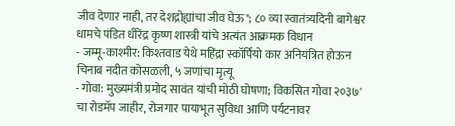जीव देणार नाही, तर देशद्रोह्यांचा जीव घेऊ"; ८० व्या स्वातंत्र्यदिनी बागेश्वर धामचे पंडित धीरेंद्र कृष्ण शास्त्री यांचे अत्यंत आक्रमक विधान
- जम्मू-काश्मीर: किश्तवाड येथे महिंद्रा स्कॉर्पियो कार अनियंत्रित होऊन चिनाब नदीत कोसळली, ५ जणांचा मृत्यू
- गोवा: मुख्यमंत्री प्रमोद सावंत यांची मोठी घोषणा; विकसित गोवा २०३७' चा रोडमॅप जाहीर, रोजगार पायाभूत सुविधा आणि पर्यटनावर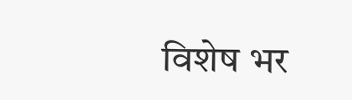विशेष भर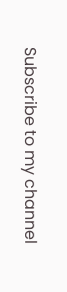Subscribe to my channel